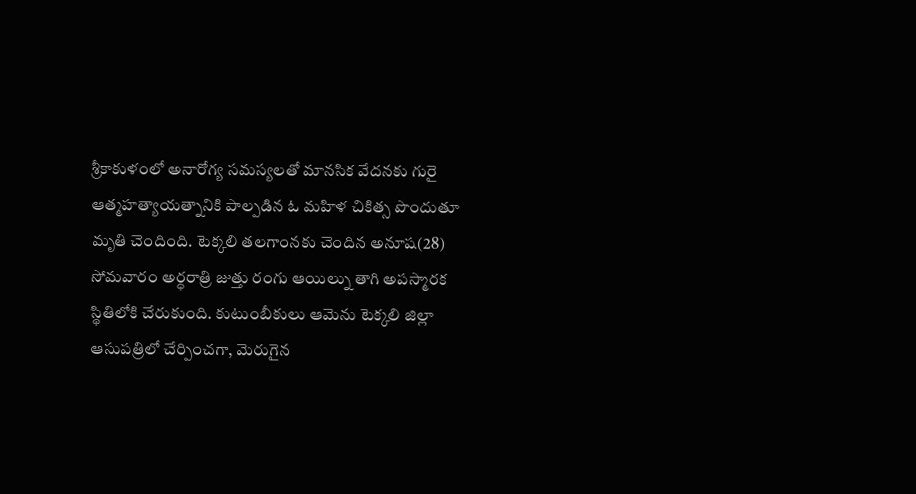శ్రీకాకుళంలో అనారోగ్య సమస్యలతో మానసిక వేదనకు గురై ఆత్మహత్యాయత్నానికి పాల్పడిన ఓ మహిళ చికిత్స పొందుతూ మృతి చెందింది. టెక్కలి తలగాంనకు చెందిన అనూష(28) సోమవారం అర్ధరాత్రి జుత్తు రంగు ఆయిల్ను తాగి అపస్మారక స్థితిలోకి చేరుకుంది. కుటుంబీకులు ఆమెను టెక్కలి జిల్లా ఆసుపత్రిలో చేర్పించగా, మెరుగైన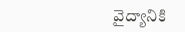వైద్యానికి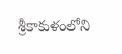శ్రీకాకుళంలోని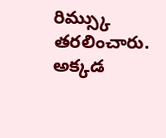రిమ్స్కు తరలించారు. అక్కడ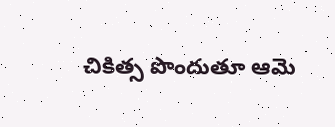చికిత్స పొందుతూ ఆమె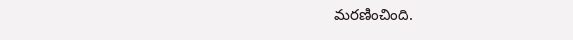మరణించింది.